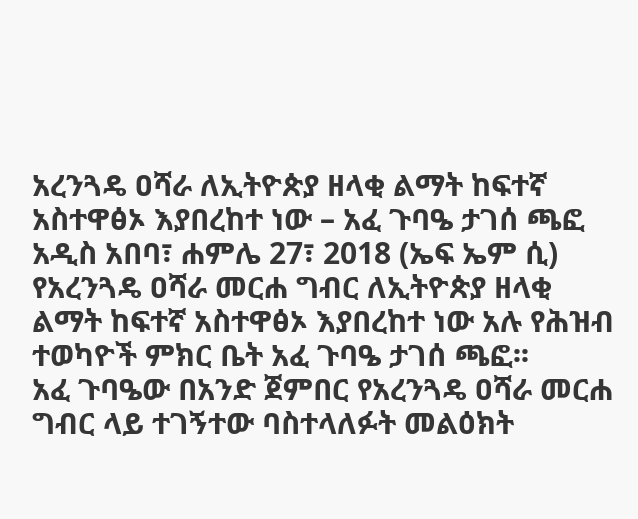አረንጓዴ ዐሻራ ለኢትዮጵያ ዘላቂ ልማት ከፍተኛ አስተዋፅኦ እያበረከተ ነው – አፈ ጉባዔ ታገሰ ጫፎ
አዲስ አበባ፣ ሐምሌ 27፣ 2018 (ኤፍ ኤም ሲ) የአረንጓዴ ዐሻራ መርሐ ግብር ለኢትዮጵያ ዘላቂ ልማት ከፍተኛ አስተዋፅኦ እያበረከተ ነው አሉ የሕዝብ ተወካዮች ምክር ቤት አፈ ጉባዔ ታገሰ ጫፎ፡፡
አፈ ጉባዔው በአንድ ጀምበር የአረንጓዴ ዐሻራ መርሐ ግብር ላይ ተገኝተው ባስተላለፉት መልዕክት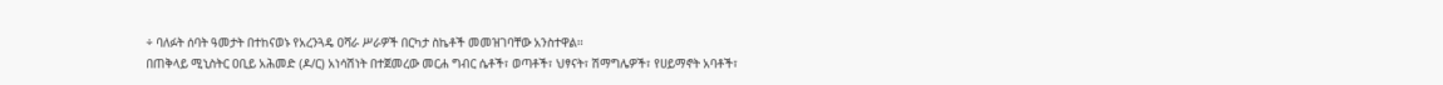÷ ባለፉት ሰባት ዓመታት በተከናወኑ የአረንጓዴ ዐሻራ ሥራዎች በርካታ ስኬቶች መመዝገባቸው አንስተዋል፡፡
በጠቅላይ ሚኒስትር ዐቢይ አሕመድ (ዶ/ር) አነሳሽነት በተጀመረው መርሐ ግብር ሴቶች፣ ወጣቶች፣ ህፃናት፣ ሽማግሌዎች፣ የሀይማኖት አባቶች፣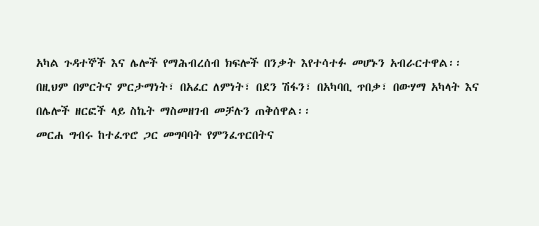አካል ጉዳተኞች እና ሌሎች የማሕብረሰብ ክፍሎች በንቃት እየተሳተፉ መሆኑን አብራርተዋል፡፡
በዚህም በምርትና ምርታማነት፣ በአፈር ለምነት፣ በደን ሽፋን፣ በአካባቢ ጥበቃ፣ በውሃማ አካላት እና በሌሎች ዘርፎች ላይ ስኬት ማስመዘገብ መቻሉን ጠቅሰዋል፡፡
መርሐ ግብሩ ከተፈጥሮ ጋር መግባባት የምንፈጥርበትና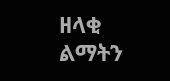ዘላቂ ልማትን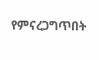የምናረጋግጥበት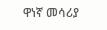ዋነኛ መሳሪያ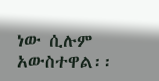ነው ሲሉም አውስተዋል፡፡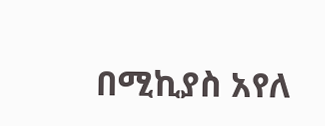በሚኪያስ አየለ